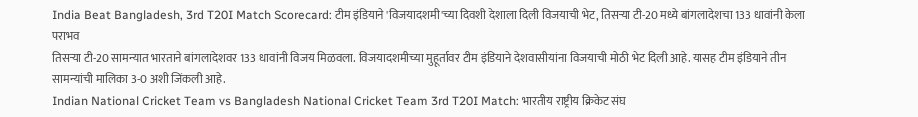India Beat Bangladesh, 3rd T20I Match Scorecard: टीम इंडियाने 'विजयादशमी'च्या दिवशी देशाला दिली विजयाची भेट, तिसऱ्या टी-20 मध्ये बांगलादेशचा 133 धावांनी केला पराभव
तिसऱ्या टी-20 सामन्यात भारताने बांगलादेशवर 133 धावांनी विजय मिळवला. विजयादशमीच्या मुहूर्तावर टीम इंडियाने देशवासीयांना विजयाची मोठी भेट दिली आहे. यासह टीम इंडियाने तीन सामन्यांची मालिका 3-0 अशी जिंकली आहे.
Indian National Cricket Team vs Bangladesh National Cricket Team 3rd T20I Match: भारतीय राष्ट्रीय क्रिकेट संघ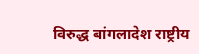विरुद्ध बांगलादेश राष्ट्रीय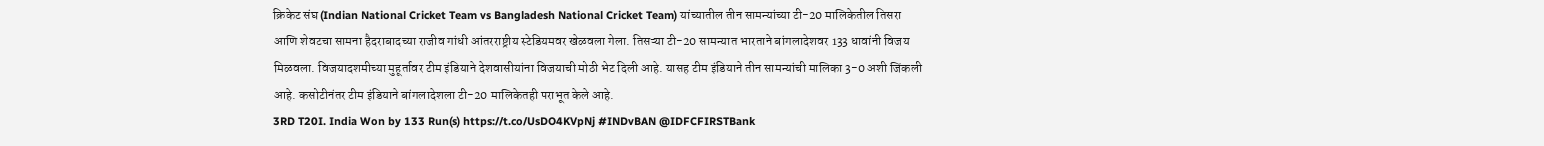क्रिकेट संघ (Indian National Cricket Team vs Bangladesh National Cricket Team) यांच्यातील तीन सामन्यांच्या टी-20 मालिकेतील तिसरा आणि शेवटचा सामना हैदराबादच्या राजीव गांधी आंतरराष्ट्रीय स्टेडियमवर खेळवला गेला. तिसऱ्या टी-20 सामन्यात भारताने बांगलादेशवर 133 धावांनी विजय मिळवला. विजयादशमीच्या मुहूर्तावर टीम इंडियाने देशवासीयांना विजयाची मोठी भेट दिली आहे. यासह टीम इंडियाने तीन सामन्यांची मालिका 3-0 अशी जिंकली आहे. कसोटीनंतर टीम इंडियाने बांगलादेशला टी-20 मालिकेतही पराभूत केले आहे.
3RD T20I. India Won by 133 Run(s) https://t.co/UsDO4KVpNj #INDvBAN @IDFCFIRSTBank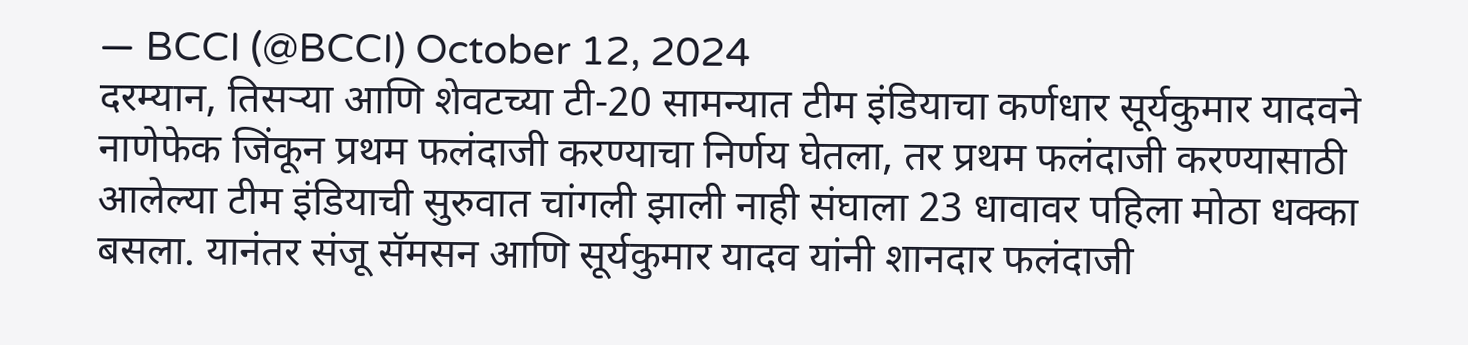— BCCI (@BCCI) October 12, 2024
दरम्यान, तिसऱ्या आणि शेवटच्या टी-20 सामन्यात टीम इंडियाचा कर्णधार सूर्यकुमार यादवने नाणेफेक जिंकून प्रथम फलंदाजी करण्याचा निर्णय घेतला, तर प्रथम फलंदाजी करण्यासाठी आलेल्या टीम इंडियाची सुरुवात चांगली झाली नाही संघाला 23 धावावर पहिला मोठा धक्का बसला. यानंतर संजू सॅमसन आणि सूर्यकुमार यादव यांनी शानदार फलंदाजी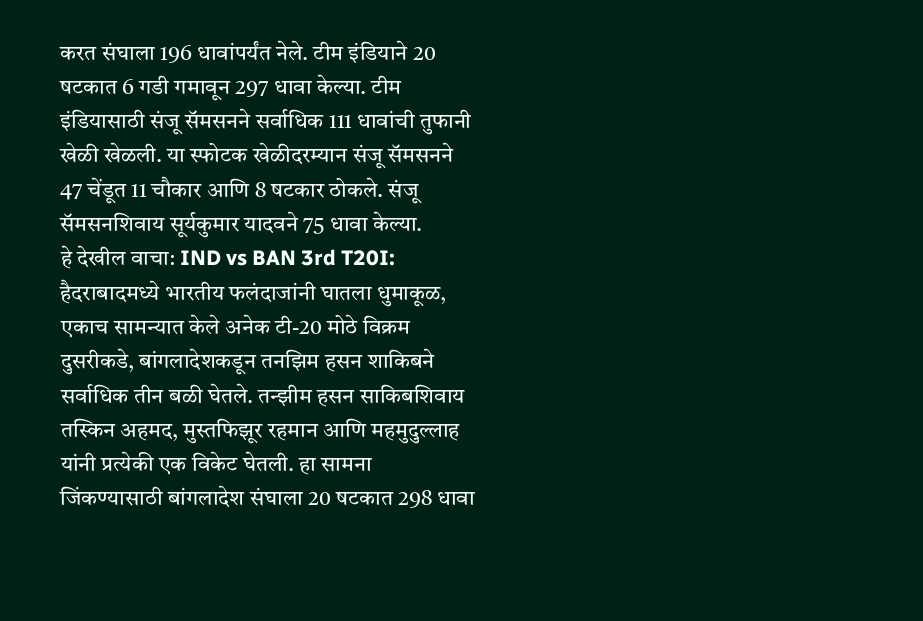करत संघाला 196 धावांपर्यंत नेले. टीम इंडियाने 20 षटकात 6 गडी गमावून 297 धावा केल्या. टीम इंडियासाठी संजू सॅमसनने सर्वाधिक 111 धावांची तुफानी खेळी खेळली. या स्फोटक खेळीदरम्यान संजू सॅमसनने 47 चेंडूत 11 चौकार आणि 8 षटकार ठोकले. संजू सॅमसनशिवाय सूर्यकुमार यादवने 75 धावा केल्या.
हे देखील वाचा: IND vs BAN 3rd T20I: हैदराबादमध्ये भारतीय फलंदाजांनी घातला धुमाकूळ, एकाच सामन्यात केले अनेक टी-20 मोठे विक्रम
दुसरीकडे, बांगलादेशकडून तनझिम हसन शाकिबने सर्वाधिक तीन बळी घेतले. तन्झीम हसन साकिबशिवाय तस्किन अहमद, मुस्तफिझूर रहमान आणि महमुदुल्लाह यांनी प्रत्येकी एक विकेट घेतली. हा सामना जिंकण्यासाठी बांगलादेश संघाला 20 षटकात 298 धावा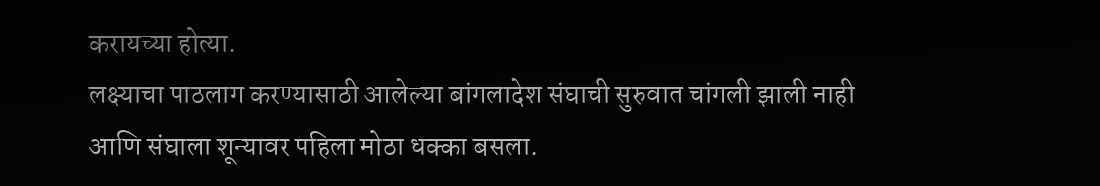करायच्या होत्या.
लक्ष्याचा पाठलाग करण्यासाठी आलेल्या बांगलादेश संघाची सुरुवात चांगली झाली नाही आणि संघाला शून्यावर पहिला मोठा धक्का बसला.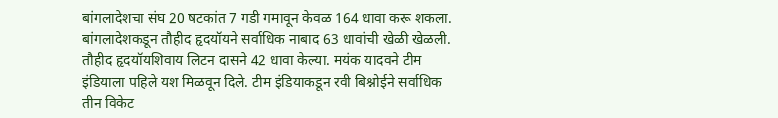बांगलादेशचा संघ 20 षटकांत 7 गडी गमावून केवळ 164 धावा करू शकला. बांगलादेशकडून तौहीद हृदयॉयने सर्वाधिक नाबाद 63 धावांची खेळी खेळली. तौहीद हृदयॉयशिवाय लिटन दासने 42 धावा केल्या. मयंक यादवने टीम इंडियाला पहिले यश मिळवून दिले. टीम इंडियाकडून रवी बिश्नोईने सर्वाधिक तीन विकेट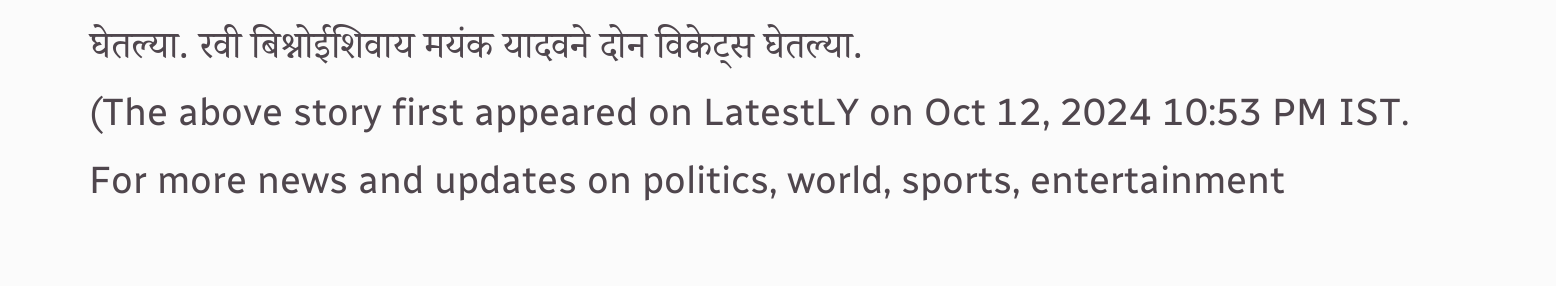घेतल्या. रवी बिश्नोईशिवाय मयंक यादवने दोन विकेट्स घेतल्या.
(The above story first appeared on LatestLY on Oct 12, 2024 10:53 PM IST. For more news and updates on politics, world, sports, entertainment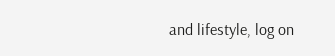and lifestyle, log on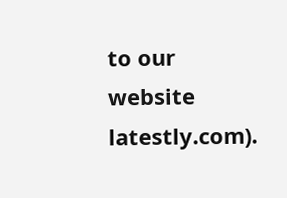to our website latestly.com).